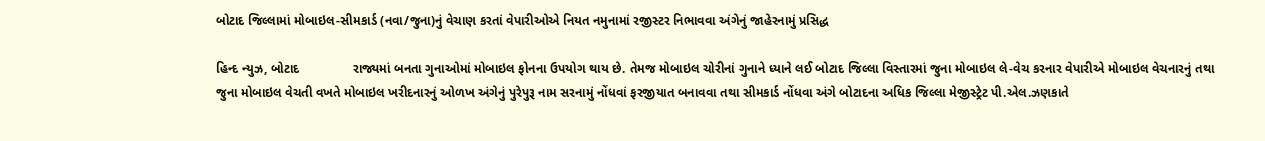બોટાદ જિલ્લામાં મોબાઇલ-સીમકાર્ડ (નવા/જુના)નું વેચાણ કરતાં વેપારીઓએ નિયત નમુનામાં રજીસ્ટર નિભાવવા અંગેનું જાહેરનામું પ્રસિદ્ધ

હિન્દ ન્યુઝ, બોટાદ               રાજ્યમાં બનતા ગુનાઓમાં મોબાઇલ ફોનના ઉપયોગ થાય છે. તેમજ મોબાઇલ ચોરીનાં ગુનાને ધ્યાને લઈ બોટાદ જિલ્લા વિસ્તારમાં જુના મોબાઇલ લે-વેચ કરનાર વેપારીએ મોબાઇલ વેચનારનું તથા જુના મોબાઇલ વેચતી વખતે મોબાઇલ ખરીદનારનું ઓળખ અંગેનું પુરેપુરૂ નામ સરનામું નોંધવાં ફરજીયાત બનાવવા તથા સીમકાર્ડ નોંધવા અંગે બોટાદના અધિક જિલ્લા મેજીસ્ટ્રેટ પી.એલ.ઝણકાતે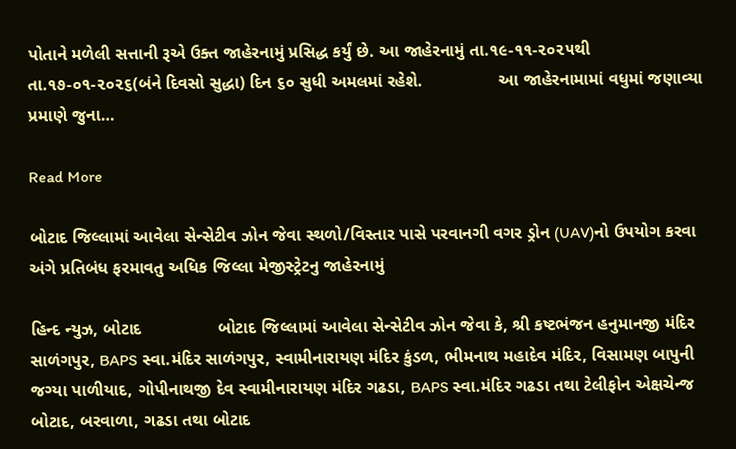પોતાને મળેલી સત્તાની રૂએ ઉક્ત જાહેરનામું પ્રસિદ્ધ કર્યું છે. આ જાહેરનામું તા.૧૯-૧૧-૨૦૨૫થી તા.૧૭-૦૧-૨૦૨૬(બંને દિવસો સુદ્ધા) દિન ૬૦ સુધી અમલમાં રહેશે.                આ જાહેરનામામાં વધુમાં જણાવ્યા પ્રમાણે જુના…

Read More

બોટાદ જિલ્લામાં આવેલા સેન્સેટીવ ઝોન જેવા સ્થળો/વિસ્તાર પાસે પરવાનગી વગર ડ્રોન (UAV)નો ઉપયોગ કરવા અંગે પ્રતિબંધ ફરમાવતુ અધિક જિલ્લા મેજીસ્ટ્રેટનુ જાહેરનામું

હિન્દ ન્યુઝ, બોટાદ                બોટાદ જિલ્લામાં આવેલા સેન્સેટીવ ઝોન જેવા કે, શ્રી કષ્ટભંજન હનુમાનજી મંદિર સાળંગપુર, BAPS સ્વા.મંદિર સાળંગપુર, સ્વામીનારાયણ મંદિર કુંડળ, ભીમનાથ મહાદેવ મંદિર, વિસામણ બાપુની જગ્યા પાળીયાદ, ગોપીનાથજી દેવ સ્વામીનારાયણ મંદિર ગઢડા, BAPS સ્વા.મંદિર ગઢડા તથા ટેલીફોન એક્ષચેન્જ બોટાદ, બરવાળા, ગઢડા તથા બોટાદ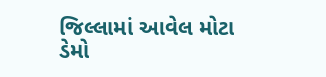જિલ્લામાં આવેલ મોટા ડેમો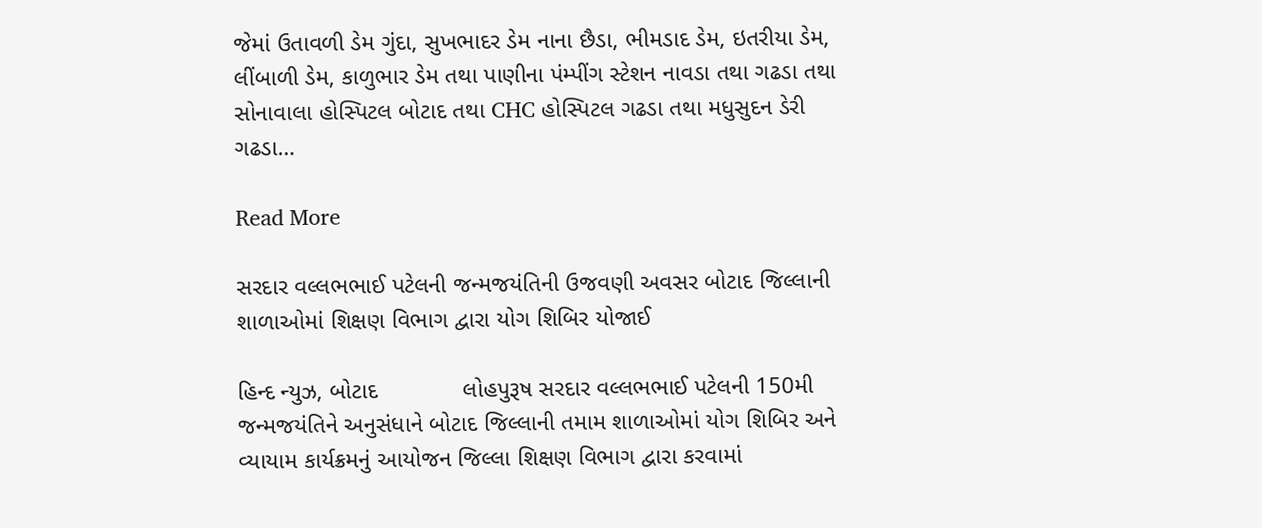જેમાં ઉતાવળી ડેમ ગુંદા, સુખભાદર ડેમ નાના છૈડા, ભીમડાદ ડેમ, ઇતરીયા ડેમ, લીંબાળી ડેમ, કાળુભાર ડેમ તથા પાણીના પંમ્પીંગ સ્ટેશન નાવડા તથા ગઢડા તથા સોનાવાલા હોસ્પિટલ બોટાદ તથા CHC હોસ્પિટલ ગઢડા તથા મધુસુદન ડેરી ગઢડા…

Read More

સરદાર વલ્લભભાઈ પટેલની જન્મજયંતિની ઉજવણી અવસર બોટાદ જિલ્લાની શાળાઓમાં શિક્ષણ વિભાગ દ્વારા યોગ શિબિર યોજાઈ

હિન્દ ન્યુઝ, બોટાદ             લોહપુરૂષ સરદાર વલ્લભભાઈ પટેલની 150મી જન્મજયંતિને અનુસંધાને બોટાદ જિલ્લાની તમામ શાળાઓમાં યોગ શિબિર અને વ્યાયામ કાર્યક્રમનું આયોજન જિલ્લા શિક્ષણ વિભાગ દ્વારા કરવામાં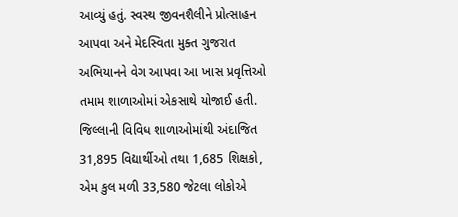આવ્યું હતું. સ્વસ્થ જીવનશૈલીને પ્રોત્સાહન આપવા અને મેદસ્વિતા મુક્ત ગુજરાત અભિયાનને વેગ આપવા આ ખાસ પ્રવૃત્તિઓ તમામ શાળાઓમાં એકસાથે યોજાઈ હતી.             જિલ્લાની વિવિધ શાળાઓમાંથી અંદાજિત 31,895 વિદ્યાર્થીઓ તથા 1,685 શિક્ષકો, એમ કુલ મળી 33,580 જેટલા લોકોએ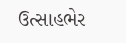ઉત્સાહભેર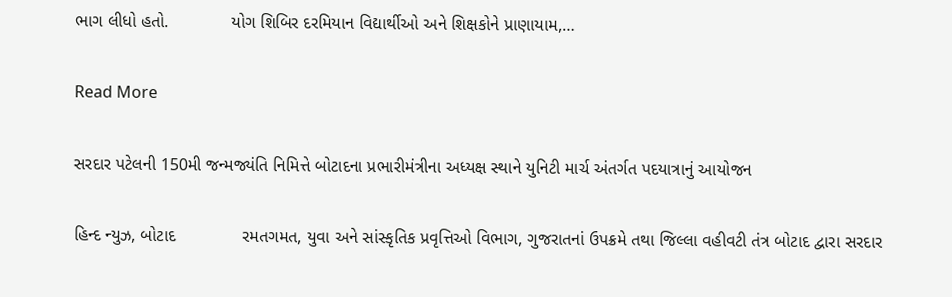ભાગ લીધો હતો.             યોગ શિબિર દરમિયાન વિદ્યાર્થીઓ અને શિક્ષકોને પ્રાણાયામ,…

Read More

સરદાર પટેલની 150મી જન્મજ્યંતિ નિમિત્તે બોટાદના પ્રભારીમંત્રીના અધ્યક્ષ સ્થાને યુનિટી માર્ચ અંતર્ગત પદયાત્રાનું આયોજન

હિન્દ ન્યુઝ, બોટાદ              રમતગમત, યુવા અને સાંસ્કૃતિક પ્રવૃત્તિઓ વિભાગ, ગુજરાતનાં ઉપક્રમે તથા જિલ્લા વહીવટી તંત્ર બોટાદ દ્વારા સરદાર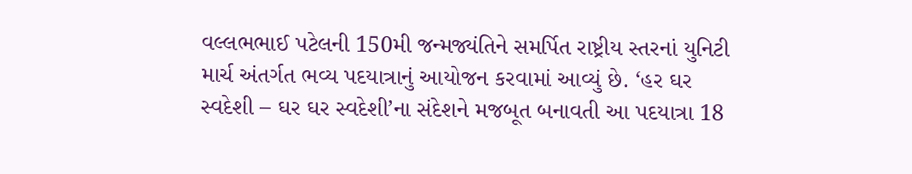વલ્લભભાઈ પટેલની 150મી જન્મજ્યંતિને સમર્પિત રાષ્ટ્રીય સ્તરનાં યુનિટી માર્ચ અંતર્ગત ભવ્ય પદયાત્રાનું આયોજન કરવામાં આવ્યું છે. ‘હર ઘર સ્વદેશી – ઘર ઘર સ્વદેશી’ના સંદેશને મજબૂત બનાવતી આ પદયાત્રા 18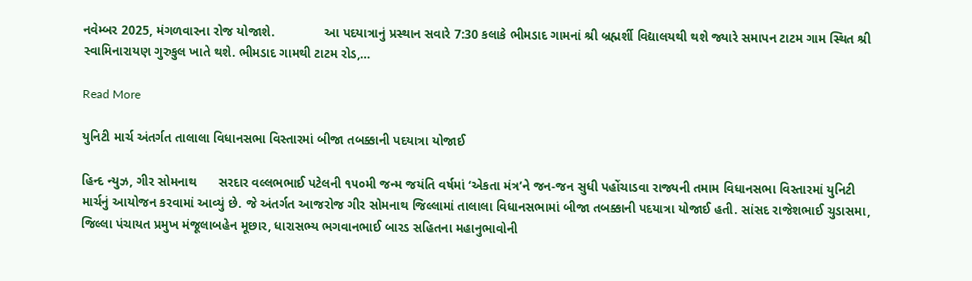નવેમ્બર 2025, મંગળવારના રોજ યોજાશે.              આ પદયાત્રાનું પ્રસ્થાન સવારે 7:30 કલાકે ભીમડાદ ગામનાં શ્રી બ્રહ્મર્શી વિદ્યાલયથી થશે જ્યારે સમાપન ટાટમ ગામ સ્થિત શ્રી સ્વામિનારાયણ ગુરુકુલ ખાતે થશે. ભીમડાદ ગામથી ટાટમ રોડ,…

Read More

યુનિટી માર્ચ અંતર્ગત તાલાલા વિધાનસભા વિસ્તારમાં બીજા તબક્કાની પદયાત્રા યોજાઈ

હિન્દ ન્યુઝ, ગીર સોમનાથ      સરદાર વલ્લભભાઈ પટેલની ૧૫૦મી જન્મ જયંતિ વર્ષમાં ‘એકતા મંત્ર’ને જન-જન સુધી પહોંચાડવા રાજ્યની તમામ વિધાનસભા વિસ્તારમાં યુનિટી માર્ચનું આયોજન કરવામાં આવ્યું છે. જે અંતર્ગત આજરોજ ગીર સોમનાથ જિલ્લામાં તાલાલા વિધાનસભામાં બીજા તબક્કાની પદયાત્રા યોજાઈ હતી. સાંસદ રાજેશભાઈ ચુડાસમા, જિલ્લા પંચાયત પ્રમુખ મંજૂલાબહેન મૂછાર, ધારાસભ્ય ભગવાનભાઈ બારડ સહિતના મહાનુભાવોની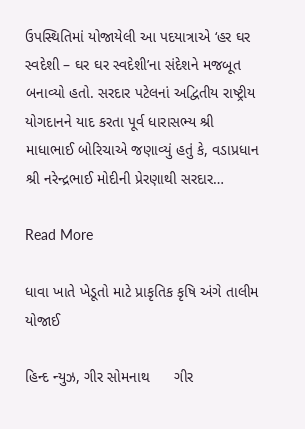ઉપસ્થિતિમાં યોજાયેલી આ પદયાત્રાએ ‘હર ઘર સ્વદેશી – ઘર ઘર સ્વદેશી’ના સંદેશને મજબૂત બનાવ્યો હતો. સરદાર પટેલનાં અદ્વિતીય રાષ્ટ્રીય યોગદાનને યાદ કરતા પૂર્વ ધારાસભ્ય શ્રી માધાભાઈ બોરિચાએ જણાવ્યું હતું કે, વડાપ્રધાન શ્રી નરેન્દ્રભાઈ મોદીની પ્રેરણાથી સરદાર…

Read More

ધાવા ખાતે ખેડૂતો માટે પ્રાકૃતિક કૃષિ અંગે તાલીમ યોજાઈ

હિન્દ ન્યુઝ, ગીર સોમનાથ      ગીર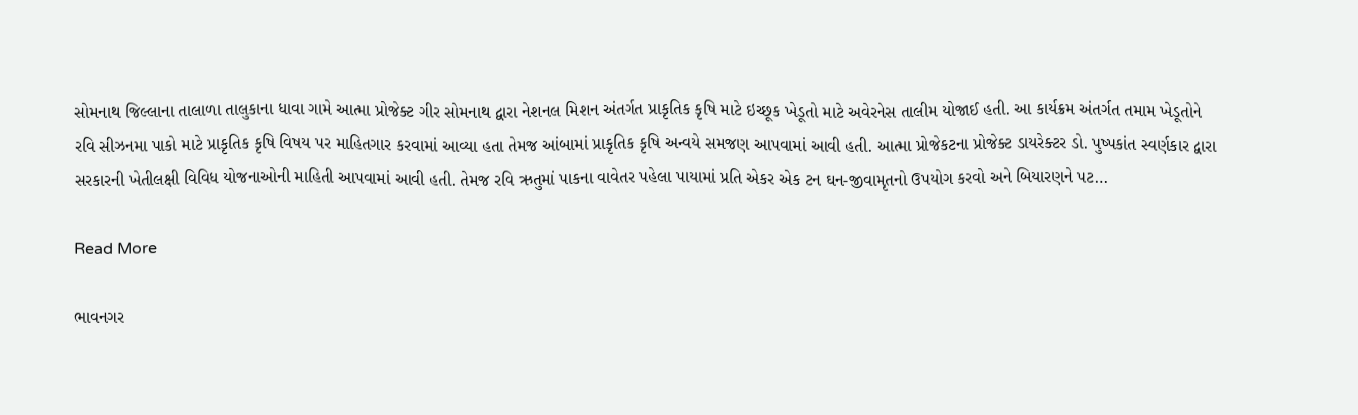સોમનાથ જિલ્લાના તાલાળા તાલુકાના ધાવા ગામે આત્મા પ્રોજેક્ટ ગીર સોમનાથ દ્વારા નેશનલ મિશન અંતર્ગત પ્રાકૃતિક કૃષિ માટે ઇચ્છૂક ખેડૂતો માટે અવેરનેસ તાલીમ યોજાઈ હતી. આ કાર્યક્રમ અંતર્ગત તમામ ખેડૂતોને રવિ સીઝનમા પાકો માટે પ્રાકૃતિક કૃષિ વિષય પર માહિતગાર કરવામાં આવ્યા હતા તેમજ આંબામાં પ્રાકૃતિક કૃષિ અન્વયે સમજણ આપવામાં આવી હતી. આત્મા પ્રોજેકટના પ્રોજેક્ટ ડાયરેક્ટર ડો. પુષ્પકાંત સ્વર્ણકાર દ્વારા સરકારની ખેતીલક્ષી વિવિધ યોજનાઓની માહિતી આપવામાં આવી હતી. તેમજ રવિ ઋતુમાં પાકના વાવેતર પહેલા પાયામાં પ્રતિ એકર એક ટન ઘન-જીવામૃતનો ઉપયોગ કરવો અને બિયારણને પટ…

Read More

ભાવનગર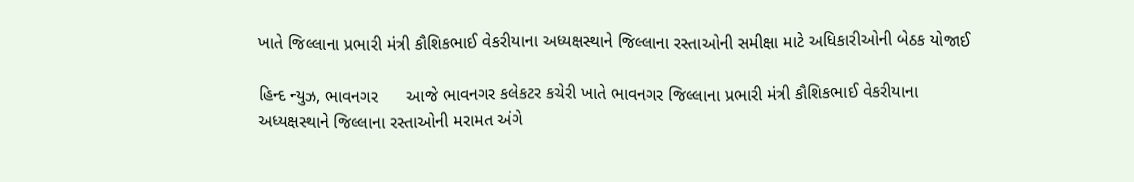ખાતે જિલ્લાના પ્રભારી મંત્રી કૌશિકભાઈ વેકરીયાના અધ્યક્ષસ્થાને જિલ્લાના રસ્તાઓની સમીક્ષા માટે અધિકારીઓની બેઠક યોજાઈ

હિન્દ ન્યુઝ, ભાવનગર      આજે ભાવનગર કલેકટર કચેરી ખાતે ભાવનગર જિલ્લાના પ્રભારી મંત્રી કૌશિકભાઈ વેકરીયાના અધ્યક્ષસ્થાને જિલ્લાના રસ્તાઓની મરામત અંગે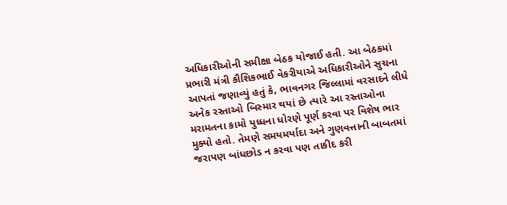અધિકારીઓની સમીક્ષા બેઠક યોજાઈ હતી. આ બેઠકમાં પ્રભારી મંત્રી કૌશિકભાઈ વેકરીયાએ અધિકારીઓને સુચના આપતાં જણાવ્યું હતું કે, ભાવનગર જિલ્લામાં વરસાદને લીધે અનેક રસ્તાઓ બિસ્માર થયાં છે ત્યારે આ રસ્તાઓના મરામતના કામો યુધ્ધના ધોરણે પૂર્ણ કરવા પર વિશેષ ભાર મુક્યો હતો. તેમણે સમયમર્યાદા અને ગુણવત્તાની બાબતમાં જરાપણ બાંધછોડ ન કરવા પણ તાકીદ કરી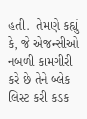હતી.  તેમણે કહ્યું કે, જે એજન્સીઓ નબળી કામગીરી કરે છે તેને બ્લેક લિસ્ટ કરી કડક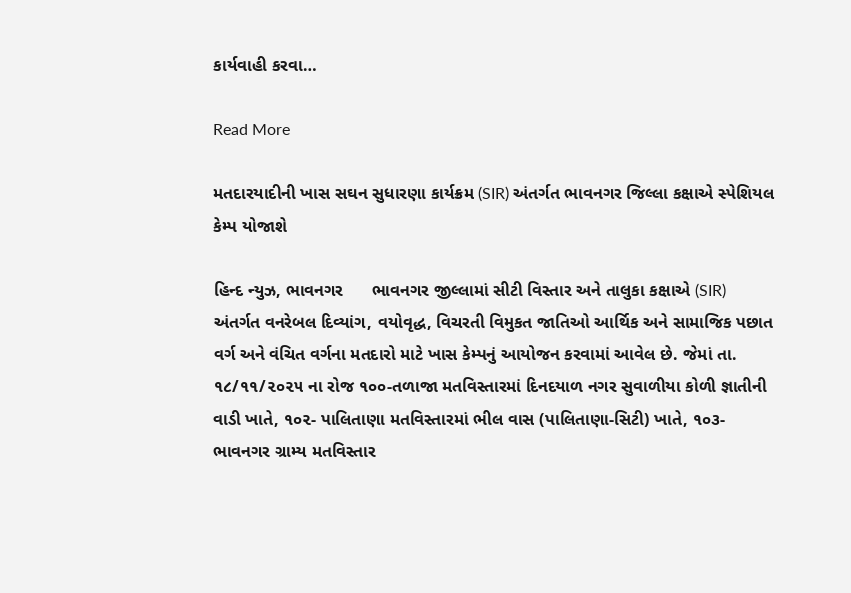કાર્યવાહી કરવા…

Read More

મતદારયાદીની ખાસ સઘન સુધારણા કાર્યક્રમ (SIR) અંતર્ગત ભાવનગર જિલ્લા કક્ષાએ સ્પેશિયલ કેમ્પ યોજાશે

હિન્દ ન્યુઝ, ભાવનગર      ભાવનગર જીલ્લામાં સીટી વિસ્તાર અને તાલુકા કક્ષાએ (SIR) અંતર્ગત વનરેબલ દિવ્યાંગ, વયોવૃદ્ધ, વિચરતી વિમુકત જાતિઓ આર્થિક અને સામાજિક પછાત વર્ગ અને વંચિત વર્ગના મતદારો માટે ખાસ કેમ્પનું આયોજન કરવામાં આવેલ છે. જેમાં તા. ૧૮/૧૧/૨૦૨૫ ના રોજ ૧૦૦-તળાજા મતવિસ્તારમાં દિનદયાળ નગર સુવાળીયા કોળી જ્ઞાતીની વાડી ખાતે, ૧૦૨- પાલિતાણા મતવિસ્તારમાં ભીલ વાસ (પાલિતાણા-સિટી) ખાતે, ૧૦૩- ભાવનગર ગ્રામ્ય મતવિસ્તાર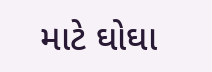માટે ઘોઘા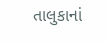તાલુકાનાં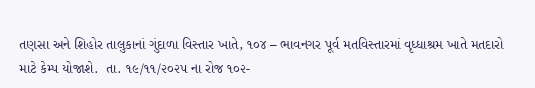તણસા અને શિહોર તાલુકાનાં ગુંદાળા વિસ્તાર ખાતે, ૧૦૪ – ભાવનગર પૂર્વ મતવિસ્તારમાં વૃધ્ધાશ્રમ ખાતે મતદારો માટે કેમ્પ યોજાશે.  તા. ૧૯/૧૧/૨૦૨૫ ના રોજ ૧૦૨-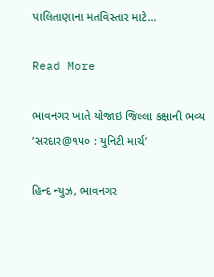પાલિતાણાના મતવિસ્તાર માટે…

Read More

ભાવનગર ખાતે યોજાઇ જિલ્લા કક્ષાની ભવ્ય ‘સરદાર@૧૫૦ : યુનિટી માર્ચ’

હિન્દ ન્યુઝ, ભાવનગર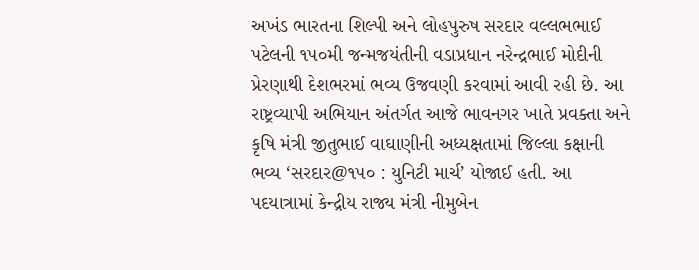અખંડ ભારતના શિલ્પી અને લોહપુરુષ સરદાર વલ્લભભાઈ પટેલની ૧૫૦મી જન્મજયંતીની વડાપ્રધાન નરેન્દ્રભાઈ મોદીની પ્રેરણાથી દેશભરમાં ભવ્ય ઉજવણી કરવામાં આવી રહી છે. આ રાષ્ટ્રવ્યાપી અભિયાન અંતર્ગત આજે ભાવનગર ખાતે પ્રવક્તા અને કૃષિ મંત્રી જીતુભાઈ વાઘાણીની અધ્યક્ષતામાં જિલ્લા કક્ષાની ભવ્ય ‘સરદાર@૧૫૦ : યુનિટી માર્ચ’ યોજાઈ હતી. આ પદયાત્રામાં કેન્દ્રીય રાજ્ય મંત્રી નીમુબેન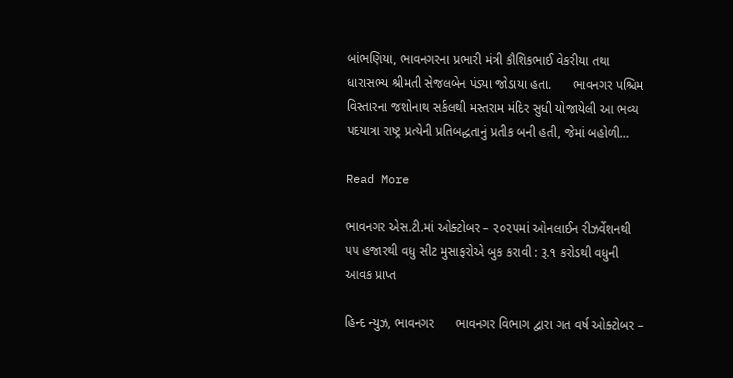બાંભણિયા, ભાવનગરના પ્રભારી મંત્રી કૌશિકભાઈ વેકરીયા તથા ધારાસભ્ય શ્રીમતી સેજલબેન પંડ્યા જોડાયા હતા.      ભાવનગર પશ્ચિમ વિસ્તારના જશોનાથ સર્કલથી મસ્તરામ મંદિર સુધી યોજાયેલી આ ભવ્ય પદયાત્રા રાષ્ટ્ર પ્રત્યેની પ્રતિબદ્ધતાનું પ્રતીક બની હતી, જેમાં બહોળી…

Read More

ભાવનગર એસ.ટી.માં ઓક્ટોબર – ૨૦૨૫માં ઓનલાઈન રીઝર્વેશનથી ૫૫ હજારથી વધુ સીટ મુસાફરોએ બુક કરાવી : રૂ.૧ કરોડથી વધુની આવક પ્રાપ્ત

હિન્દ ન્યુઝ, ભાવનગર      ભાવનગર વિભાગ દ્વારા ગત વર્ષ ઓક્ટોબર –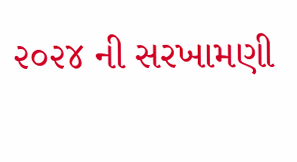૨૦૨૪ ની સરખામણી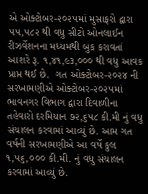એ ઓક્ટોબર-૨૦૨૫માં મુસાફરો દ્વારા ૫૫,૫૮૨ થી વધુ સીટો ઓનલાઈન રીઝર્વેશનના મધ્યમથી બુક કરાવતાં આશરે રૂ. ૧,૪૧,૯૩,૦૦૦ થી વધુ આવક પ્રાપ્ત થઈ છે.  ગત ઓક્ટોબર-૨૦૨૪ ની સરખામણીએ ઓક્ટોબર-૨૦૨૫માં ભાવનગર વિભાગ દ્વારા દિવાળીના તહેવારો દરમિયાન ૭૨,૬૫૮ કી.મી નું વધુ સંચાલન કરવામાં આવ્યું છે. આમ ગત વર્ષની સરખામણીએ આ વર્ષે કુલ ૧,૫૬,૦૦૦ કી.મી. નું વધુ સંચાલન કરવામાં આવ્યું છે.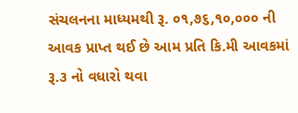સંચલનના માધ્યમથી રૂ. ૦૧,૭૬,૧૦,૦૦૦ ની આવક પ્રાપ્ત થઈ છે આમ પ્રતિ કિ.મી આવકમાં રૂ.૩ નો વધારો થવા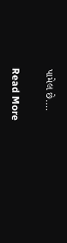પામેલ છે.…

Read More